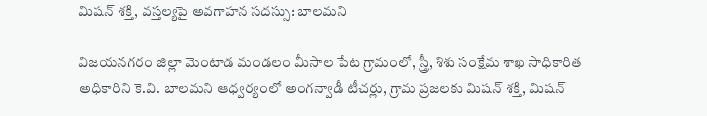మిషన్ శక్తి, వస్తల్యపై అవగాహన సదస్సు: బాలమని

విజయనగరం జిల్లా మెంటాడ మండలం మీసాల పేట గ్రామంలో, స్త్రీ, శిశు సంక్షేమ శాఖ సాధికారిత అధికారిని కె.వి. బాలమని ఆధ్వర్యంలో అంగన్వాడీ టీచర్లు, గ్రామ ప్రజలకు మిషన్ శక్తి, మిషన్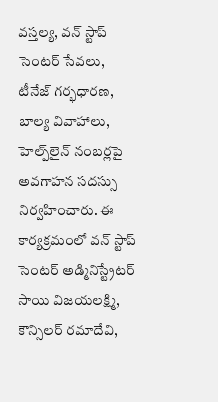వస్తల్య, వన్ స్టాప్ సెంటర్ సేవలు, టీనేజ్ గర్భధారణ, బాల్య వివాహాలు, హెల్ప్‌లైన్ నంబర్లపై అవగాహన సదస్సు నిర్వహించారు. ఈ కార్యక్రమంలో వన్ స్టాప్ సెంటర్ అడ్మినిస్ట్రేటర్ సాయి విజయలక్ష్మి, కౌన్సిలర్ రమాదేవి,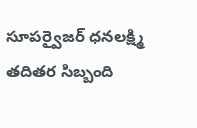సూపర్వైజర్ ధనలక్ష్మి తదితర సిబ్బంది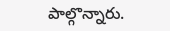పాల్గొన్నారు.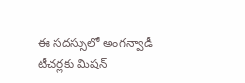ఈ సదస్సులో అంగన్వాడీ టీచర్లకు మిషన్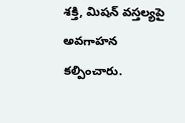శక్తి, మిషన్ వస్తల్యపై అవగాహన కల్పించారు.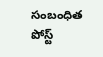సంబంధిత పోస్ట్